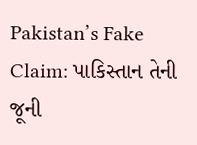Pakistan’s Fake Claim: પાકિસ્તાન તેની જૂની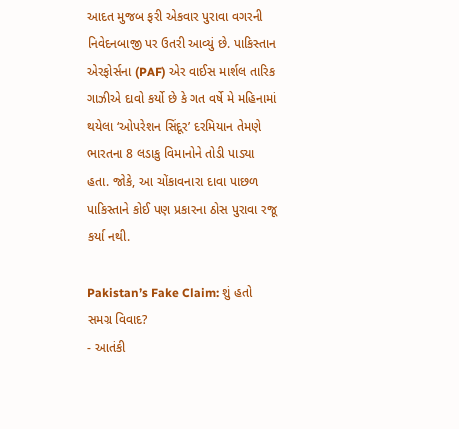આદત મુજબ ફરી એકવાર પુરાવા વગરની નિવેદનબાજી પર ઉતરી આવ્યું છે. પાકિસ્તાન એરફોર્સના (PAF) એર વાઈસ માર્શલ તારિક ગાઝીએ દાવો કર્યો છે કે ગત વર્ષે મે મહિનામાં થયેલા ‘ઓપરેશન સિંદૂર’ દરમિયાન તેમણે ભારતના 8 લડાકુ વિમાનોને તોડી પાડ્યા હતા. જોકે, આ ચોંકાવનારા દાવા પાછળ પાકિસ્તાને કોઈ પણ પ્રકારના ઠોસ પુરાવા રજૂ કર્યા નથી.

Pakistan’s Fake Claim: શું હતો સમગ્ર વિવાદ?
- આતંકી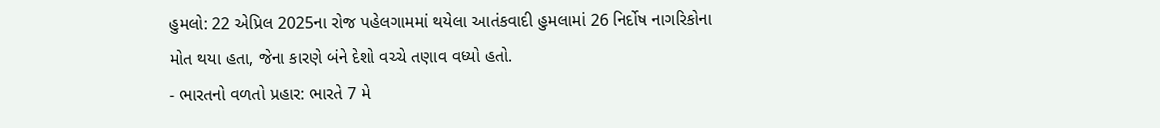હુમલો: 22 એપ્રિલ 2025ના રોજ પહેલગામમાં થયેલા આતંકવાદી હુમલામાં 26 નિર્દોષ નાગરિકોના મોત થયા હતા, જેના કારણે બંને દેશો વચ્ચે તણાવ વધ્યો હતો.
- ભારતનો વળતો પ્રહાર: ભારતે 7 મે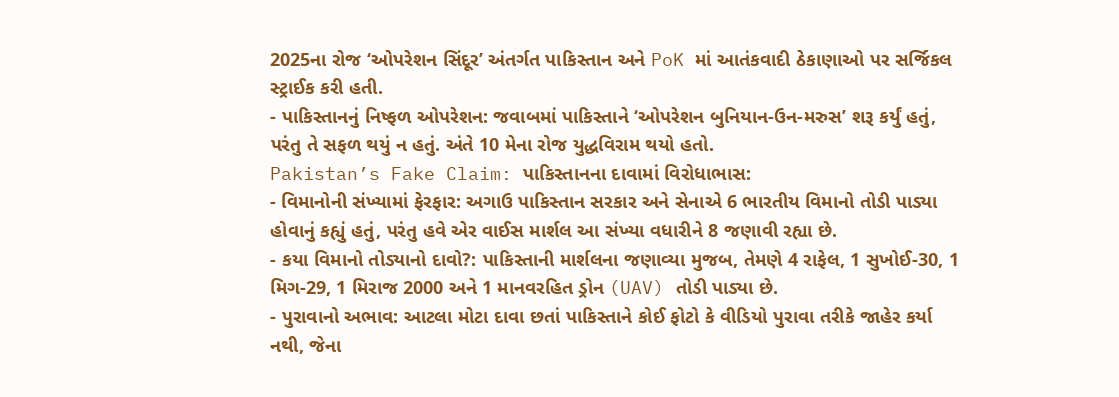2025ના રોજ ‘ઓપરેશન સિંદૂર’ અંતર્ગત પાકિસ્તાન અને PoK માં આતંકવાદી ઠેકાણાઓ પર સર્જિકલ સ્ટ્રાઈક કરી હતી.
- પાકિસ્તાનનું નિષ્ફળ ઓપરેશન: જવાબમાં પાકિસ્તાને ‘ઓપરેશન બુનિયાન-ઉન-મરુસ’ શરૂ કર્યું હતું, પરંતુ તે સફળ થયું ન હતું. અંતે 10 મેના રોજ યુદ્ધવિરામ થયો હતો.
Pakistan’s Fake Claim: પાકિસ્તાનના દાવામાં વિરોધાભાસ:
- વિમાનોની સંખ્યામાં ફેરફાર: અગાઉ પાકિસ્તાન સરકાર અને સેનાએ 6 ભારતીય વિમાનો તોડી પાડ્યા હોવાનું કહ્યું હતું, પરંતુ હવે એર વાઈસ માર્શલ આ સંખ્યા વધારીને 8 જણાવી રહ્યા છે.
- કયા વિમાનો તોડ્યાનો દાવો?: પાકિસ્તાની માર્શલના જણાવ્યા મુજબ, તેમણે 4 રાફેલ, 1 સુખોઈ-30, 1 મિગ-29, 1 મિરાજ 2000 અને 1 માનવરહિત ડ્રોન (UAV) તોડી પાડ્યા છે.
- પુરાવાનો અભાવ: આટલા મોટા દાવા છતાં પાકિસ્તાને કોઈ ફોટો કે વીડિયો પુરાવા તરીકે જાહેર કર્યા નથી, જેના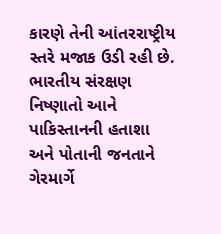કારણે તેની આંતરરાષ્ટ્રીય સ્તરે મજાક ઉડી રહી છે.
ભારતીય સંરક્ષણ નિષ્ણાતો આને પાકિસ્તાનની હતાશા અને પોતાની જનતાને ગેરમાર્ગે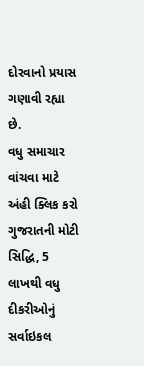દોરવાનો પ્રયાસ ગણાવી રહ્યા છે.
વધુ સમાચાર વાંચવા માટે અંહી ક્લિક કરો
ગુજરાતની મોટી સિદ્ધિ, 5 લાખથી વધુ દીકરીઓનું સર્વાઇકલ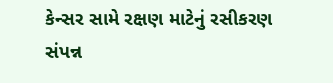કેન્સર સામે રક્ષણ માટેનું રસીકરણ સંપન્ન